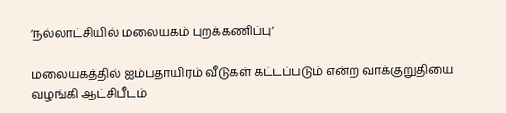‘நல்லாட்சியில் மலையகம் புறக்கணிப்பு’

மலையகத்தில் ஐம்பதாயிரம் வீடுகள் கட்டப்படும் என்ற வாக்குறுதியை வழங்கி ஆட்சிபீடம்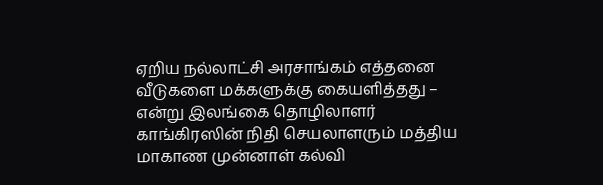ஏறிய நல்லாட்சி அரசாங்கம் எத்தனை வீடுகளை மக்களுக்கு கையளித்தது – என்று இலங்கை தொழிலாளர் காங்கிரஸின் நிதி செயலாளரும் மத்திய மாகாண முன்னாள் கல்வி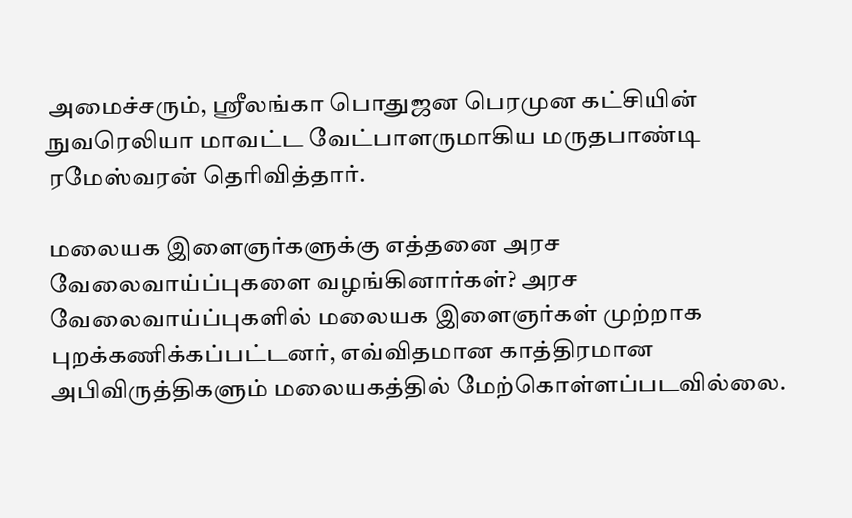அமைச்சரும், ஸ்ரீலங்கா பொதுஜன பெரமுன கட்சியின் நுவரெலியா மாவட்ட வேட்பாளருமாகிய மருதபாண்டி ரமேஸ்வரன் தெரிவித்தார்.

மலையக இளைஞர்களுக்கு எத்தனை அரச வேலைவாய்ப்புகளை வழங்கினார்கள்? அரச வேலைவாய்ப்புகளில் மலையக இளைஞர்கள் முற்றாக புறக்கணிக்கப்பட்டனர், எவ்விதமான காத்திரமான அபிவிருத்திகளும் மலையகத்தில் மேற்கொள்ளப்படவில்லை.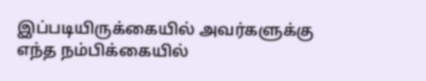இப்படியிருக்கையில் அவர்களுக்கு எந்த நம்பிக்கையில்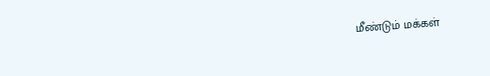மீண்டும் மக்கள்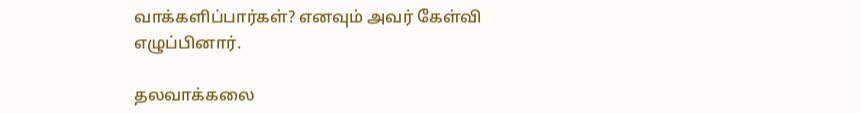வாக்களிப்பார்கள்? எனவும் அவர் கேள்வி எழுப்பினார்.

தலவாக்கலை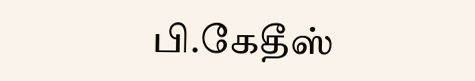பி.கேதீஸ்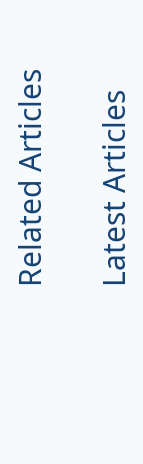Related Articles

Latest Articles